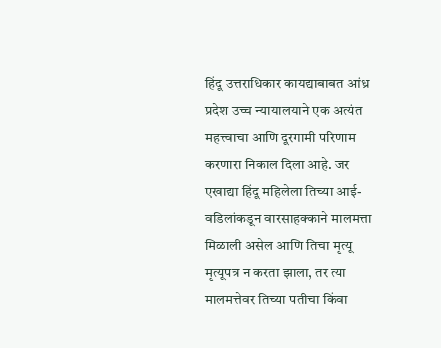हिंदू उत्तराधिकार कायद्याबाबत आंध्र प्रदेश उच्च न्यायालयाने एक अत्यंत महत्त्वाचा आणि दूरगामी परिणाम करणारा निकाल दिला आहे. जर एखाद्या हिंदू महिलेला तिच्या आई-वडिलांकडून वारसाहक्काने मालमत्ता मिळाली असेल आणि तिचा मृत्यू मृत्यूपत्र न करता झाला, तर त्या मालमत्तेवर तिच्या पतीचा किंवा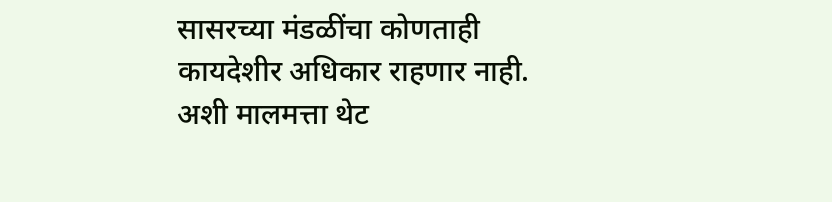सासरच्या मंडळींचा कोणताही कायदेशीर अधिकार राहणार नाही. अशी मालमत्ता थेट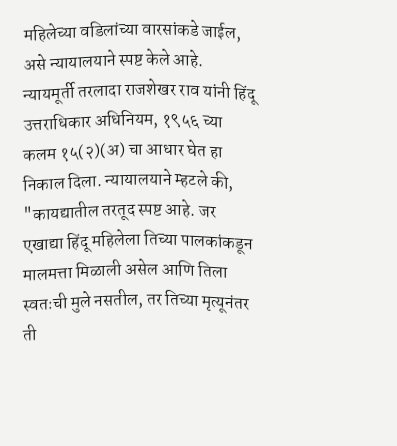महिलेच्या वडिलांच्या वारसांकडे जाईल, असे न्यायालयाने स्पष्ट केले आहे.
न्यायमूर्ती तरलादा राजशेखर राव यांनी हिंदू उत्तराधिकार अधिनियम, १९५६ च्या कलम १५(२)(अ) चा आधार घेत हा निकाल दिला. न्यायालयाने म्हटले की, "कायद्यातील तरतूद स्पष्ट आहे. जर एखाद्या हिंदू महिलेला तिच्या पालकांकडून मालमत्ता मिळाली असेल आणि तिला स्वतःची मुले नसतील, तर तिच्या मृत्यूनंतर ती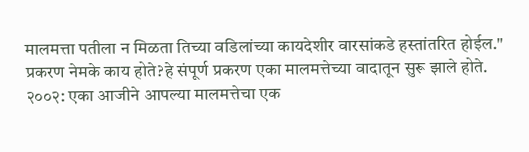मालमत्ता पतीला न मिळता तिच्या वडिलांच्या कायदेशीर वारसांकडे हस्तांतरित होईल."
प्रकरण नेमके काय होते?हे संपूर्ण प्रकरण एका मालमत्तेच्या वादातून सुरू झाले होते.
२००२: एका आजीने आपल्या मालमत्तेचा एक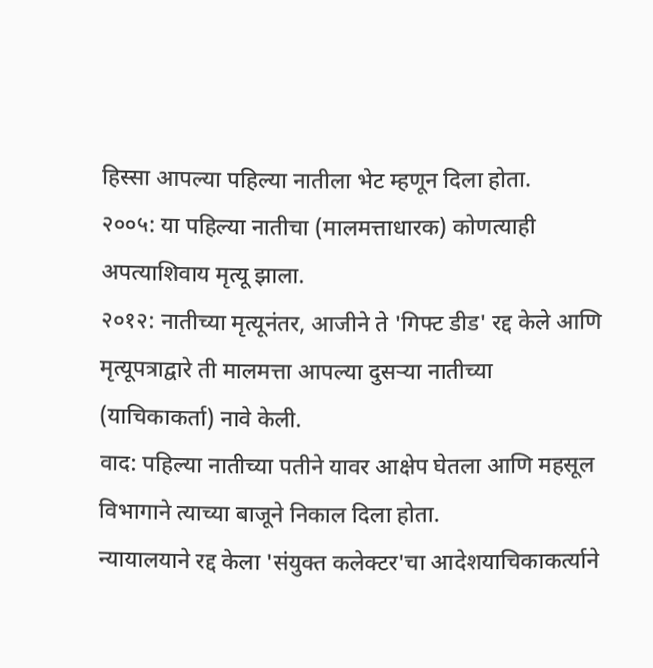हिस्सा आपल्या पहिल्या नातीला भेट म्हणून दिला होता.
२००५: या पहिल्या नातीचा (मालमत्ताधारक) कोणत्याही अपत्याशिवाय मृत्यू झाला.
२०१२: नातीच्या मृत्यूनंतर, आजीने ते 'गिफ्ट डीड' रद्द केले आणि मृत्यूपत्राद्वारे ती मालमत्ता आपल्या दुसऱ्या नातीच्या (याचिकाकर्ता) नावे केली.
वाद: पहिल्या नातीच्या पतीने यावर आक्षेप घेतला आणि महसूल विभागाने त्याच्या बाजूने निकाल दिला होता.
न्यायालयाने रद्द केला 'संयुक्त कलेक्टर'चा आदेशयाचिकाकर्त्याने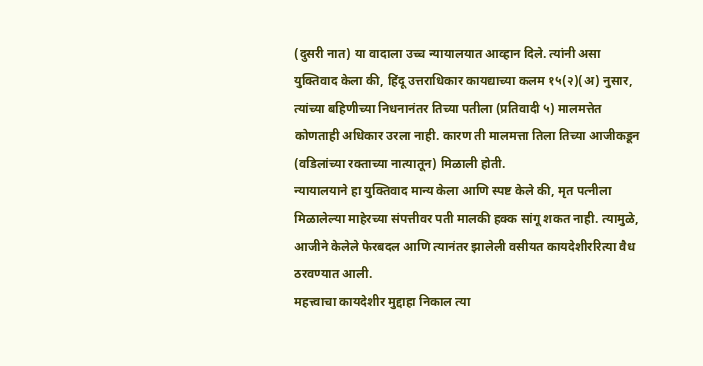(दुसरी नात) या वादाला उच्च न्यायालयात आव्हान दिले. त्यांनी असा युक्तिवाद केला की, हिंदू उत्तराधिकार कायद्याच्या कलम १५(२)(अ) नुसार, त्यांच्या बहिणीच्या निधनानंतर तिच्या पतीला (प्रतिवादी ५) मालमत्तेत कोणताही अधिकार उरला नाही. कारण ती मालमत्ता तिला तिच्या आजीकडून (वडिलांच्या रक्ताच्या नात्यातून) मिळाली होती.
न्यायालयाने हा युक्तिवाद मान्य केला आणि स्पष्ट केले की, मृत पत्नीला मिळालेल्या माहेरच्या संपत्तीवर पती मालकी हक्क सांगू शकत नाही. त्यामुळे, आजीने केलेले फेरबदल आणि त्यानंतर झालेली वसीयत कायदेशीररित्या वैध ठरवण्यात आली.
महत्त्वाचा कायदेशीर मुद्दाहा निकाल त्या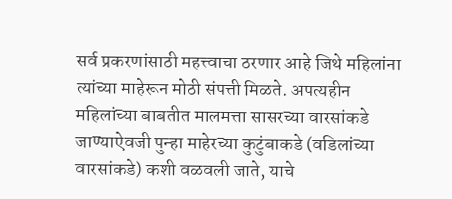सर्व प्रकरणांसाठी महत्त्वाचा ठरणार आहे जिथे महिलांना त्यांच्या माहेरून मोठी संपत्ती मिळते. अपत्यहीन महिलांच्या बाबतीत मालमत्ता सासरच्या वारसांकडे जाण्याऐवजी पुन्हा माहेरच्या कुटुंबाकडे (वडिलांच्या वारसांकडे) कशी वळवली जाते, याचे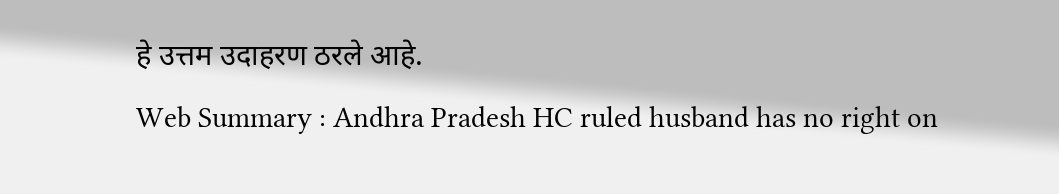हे उत्तम उदाहरण ठरले आहे.
Web Summary : Andhra Pradesh HC ruled husband has no right on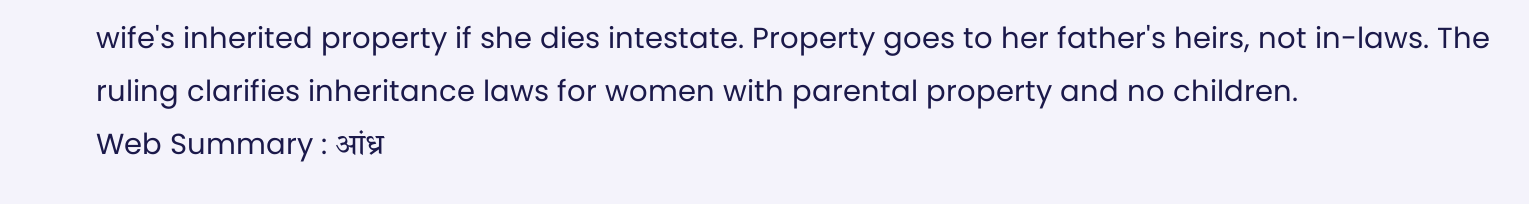wife's inherited property if she dies intestate. Property goes to her father's heirs, not in-laws. The ruling clarifies inheritance laws for women with parental property and no children.
Web Summary : आंध्र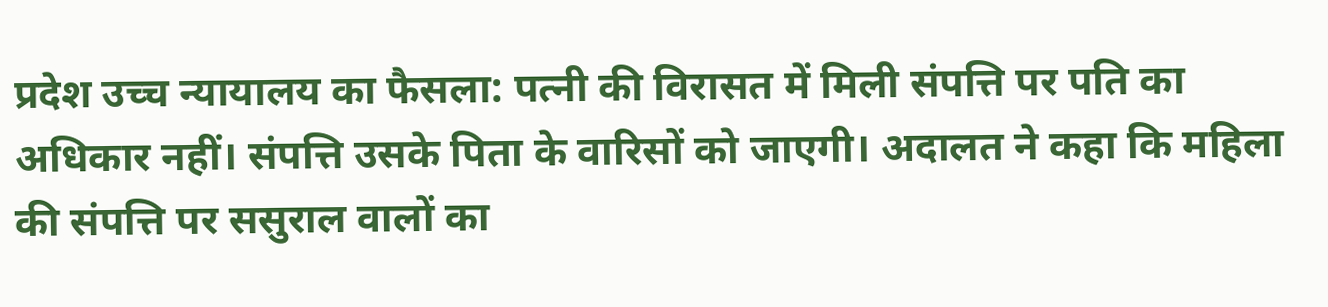प्रदेश उच्च न्यायालय का फैसला: पत्नी की विरासत में मिली संपत्ति पर पति का अधिकार नहीं। संपत्ति उसके पिता के वारिसों को जाएगी। अदालत ने कहा कि महिला की संपत्ति पर ससुराल वालों का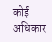कोई अधिकार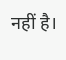नहीं है।